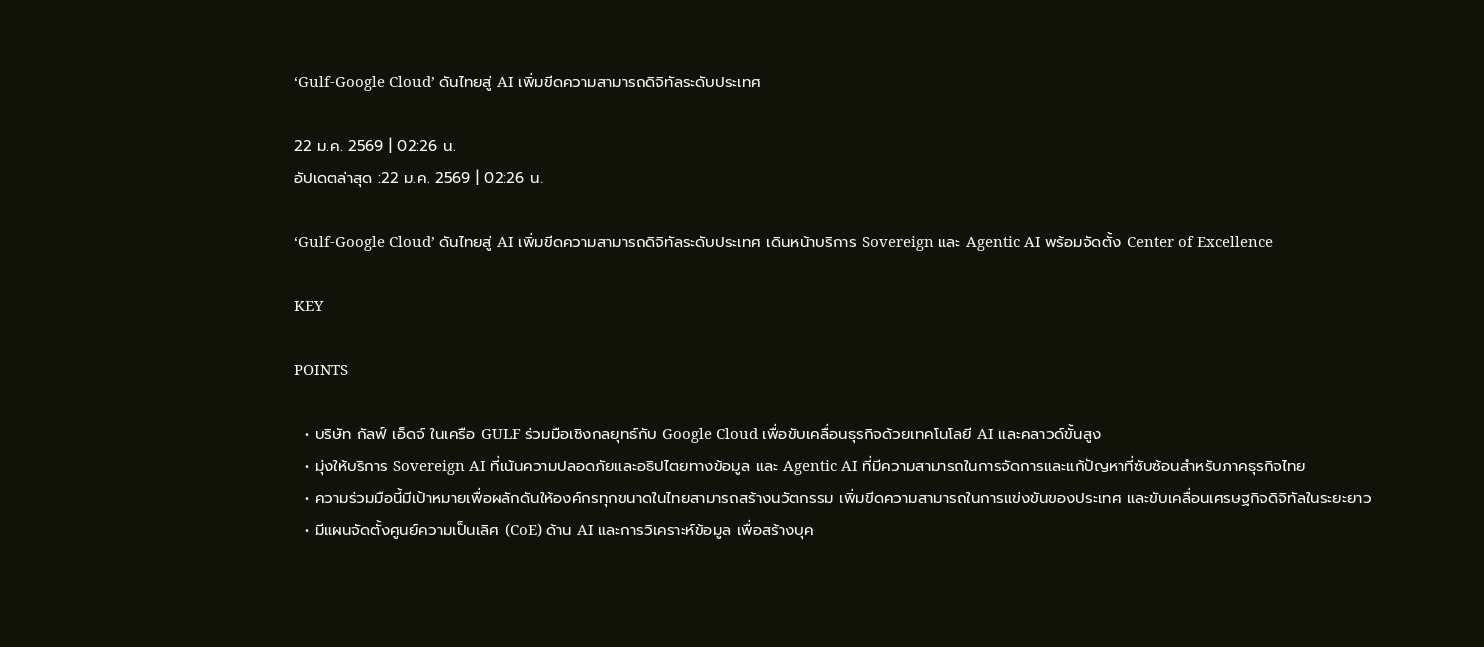‘Gulf-Google Cloud’ ดันไทยสู่ AI เพิ่มขีดความสามารถดิจิทัลระดับประเทศ

22 ม.ค. 2569 | 02:26 น.
อัปเดตล่าสุด :22 ม.ค. 2569 | 02:26 น.

‘Gulf-Google Cloud’ ดันไทยสู่ AI เพิ่มขีดความสามารถดิจิทัลระดับประเทศ เดินหน้าบริการ Sovereign และ Agentic AI พร้อมจัดตั้ง Center of Excellence

KEY

POINTS

  • บริษัท กัลฟ์ เอ็ดจ์ ในเครือ GULF ร่วมมือเชิงกลยุทธ์กับ Google Cloud เพื่อขับเคลื่อนธุรกิจด้วยเทคโนโลยี AI และคลาวด์ขั้นสูง
  • มุ่งให้บริการ Sovereign AI ที่เน้นความปลอดภัยและอธิปไตยทางข้อมูล และ Agentic AI ที่มีความสามารถในการจัดการและแก้ปัญหาที่ซับซ้อนสำหรับภาคธุรกิจไทย
  • ความร่วมมือนี้มีเป้าหมายเพื่อผลักดันให้องค์กรทุกขนาดในไทยสามารถสร้างนวัตกรรม เพิ่มขีดความสามารถในการแข่งขันของประเทศ และขับเคลื่อนเศรษฐกิจดิจิทัลในระยะยาว
  • มีแผนจัดตั้งศูนย์ความเป็นเลิศ (CoE) ด้าน AI และการวิเคราะห์ข้อมูล เพื่อสร้างบุค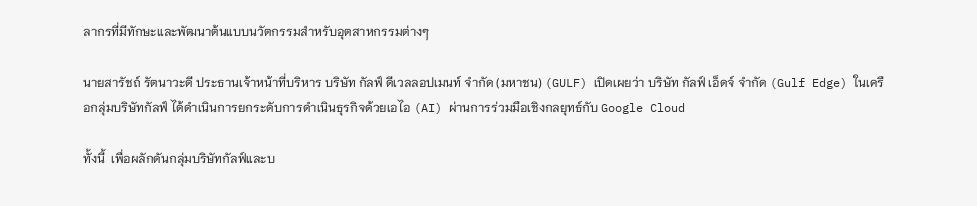ลากรที่มีทักษะและพัฒนาต้นแบบนวัตกรรมสำหรับอุตสาหกรรมต่างๆ

นายสารัชถ์ รัตนาวะดี ประธานเจ้าหน้าที่บริหาร บริษัท กัลฟ์ ดีเวลลอปเมนท์ จำกัด (มหาชน) (GULF) เปิดเผยว่า บริษัท กัลฟ์ เอ็ดจ์ จำกัด (Gulf Edge) ในเครือกลุ่มบริษัทกัลฟ์ ได้ดำเนินการยกระดับการดำเนินธุรกิจด้วยเอไอ (AI) ผ่านการร่วมมือเชิงกลยุทธ์กับ Google Cloud

ทั้งนี้  เพื่อผลักดันกลุ่มบริษัทกัลฟ์และบ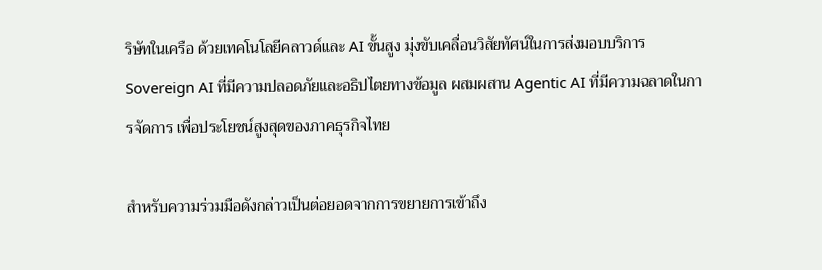ริษัทในเครือ ด้วยเทคโนโลยีคลาวด์และ AI ขั้นสูง มุ่งขับเคลื่อนวิสัยทัศน์ในการส่งมอบบริการ Sovereign AI ที่มีความปลอดภัยและอธิปไตยทางข้อมูล ผสมผสาน Agentic AI ที่มีความฉลาดในการจัดการ เพื่อประโยชน์สูงสุดของภาคธุรกิจไทย

สำหรับความร่วมมือดังกล่าวเป็นต่อยอดจากการขยายการเข้าถึง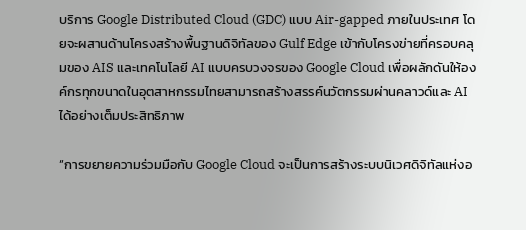บริการ Google Distributed Cloud (GDC) แบบ Air-gapped ภายในประเทศ โดยจะผสานด้านโครงสร้างพื้นฐานดิจิทัลของ Gulf Edge เข้ากับโครงข่ายที่ครอบคลุมของ AIS และเทคโนโลยี AI แบบครบวงจรของ Google Cloud เพื่อผลักดันให้องค์กรทุกขนาดในอุตสาหกรรมไทยสามารถสร้างสรรค์นวัตกรรมผ่านคลาวด์และ AI ได้อย่างเต็มประสิทธิภาพ

“การขยายความร่วมมือกับ Google Cloud จะเป็นการสร้างระบบนิเวศดิจิทัลแห่งอ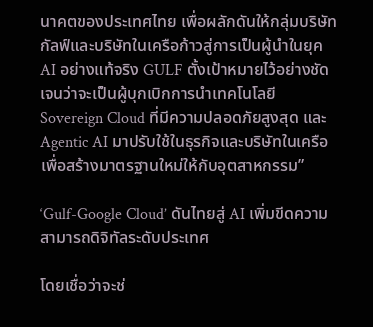นาคตของประเทศไทย เพื่อผลักดันให้กลุ่มบริษัทกัลฟ์และบริษัทในเครือก้าวสู่การเป็นผู้นำในยุค AI อย่างแท้จริง GULF ตั้งเป้าหมายไว้อย่างชัดเจนว่าจะเป็นผู้บุกเบิกการนำเทคโนโลยี Sovereign Cloud ที่มีความปลอดภัยสูงสุด และ Agentic AI มาปรับใช้ในธุรกิจและบริษัทในเครือ เพื่อสร้างมาตรฐานใหม่ให้กับอุตสาหกรรม”

‘Gulf-Google Cloud’ ดันไทยสู่ AI เพิ่มขีดความสามารถดิจิทัลระดับประเทศ

โดยเชื่อว่าจะช่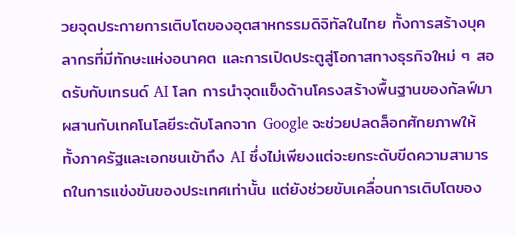วยจุดประกายการเติบโตของอุตสาหกรรมดิจิทัลในไทย ทั้งการสร้างบุคลากรที่มีทักษะแห่งอนาคต และการเปิดประตูสู่โอกาสทางธุรกิจใหม่ ๆ สอดรับกับเทรนด์ AI โลก การนำจุดแข็งด้านโครงสร้างพื้นฐานของกัลฟ์มาผสานกับเทคโนโลยีระดับโลกจาก Google จะช่วยปลดล็อกศักยภาพให้ทั้งภาครัฐและเอกชนเข้าถึง AI ซึ่งไม่เพียงแต่จะยกระดับขีดความสามารถในการแข่งขันของประเทศเท่านั้น แต่ยังช่วยขับเคลื่อนการเติบโตของ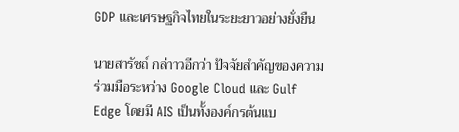GDP และเศรษฐกิจไทยในระยะยาวอย่างยั่งยืน

นายสารัชถ์ กล่าาวอีกว่า ปัจจัยสำคัญของความร่วมมือระหว่าง Google Cloud และ Gulf Edge โดยมี AIS เป็นทั้งองค์กรต้นแบ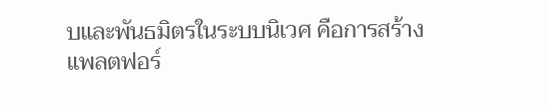บและพันธมิตรในระบบนิเวศ คือการสร้างแพลตฟอร์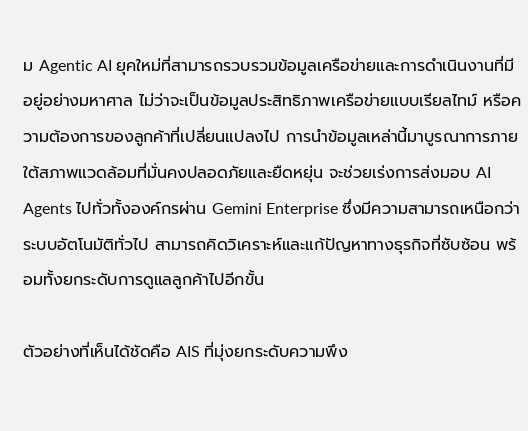ม Agentic AI ยุคใหม่ที่สามารถรวบรวมข้อมูลเครือข่ายและการดำเนินงานที่มีอยู่อย่างมหาศาล ไม่ว่าจะเป็นข้อมูลประสิทธิภาพเครือข่ายแบบเรียลไทม์ หรือความต้องการของลูกค้าที่เปลี่ยนแปลงไป การนำข้อมูลเหล่านี้มาบูรณาการภายใต้สภาพแวดล้อมที่มั่นคงปลอดภัยและยืดหยุ่น จะช่วยเร่งการส่งมอบ AI Agents ไปทั่วทั้งองค์กรผ่าน Gemini Enterprise ซึ่งมีความสามารถเหนือกว่าระบบอัตโนมัติทั่วไป สามารถคิดวิเคราะห์และแก้ปัญหาทางธุรกิจที่ซับซ้อน พร้อมทั้งยกระดับการดูแลลูกค้าไปอีกขั้น

ตัวอย่างที่เห็นได้ชัดคือ AIS ที่มุ่งยกระดับความพึง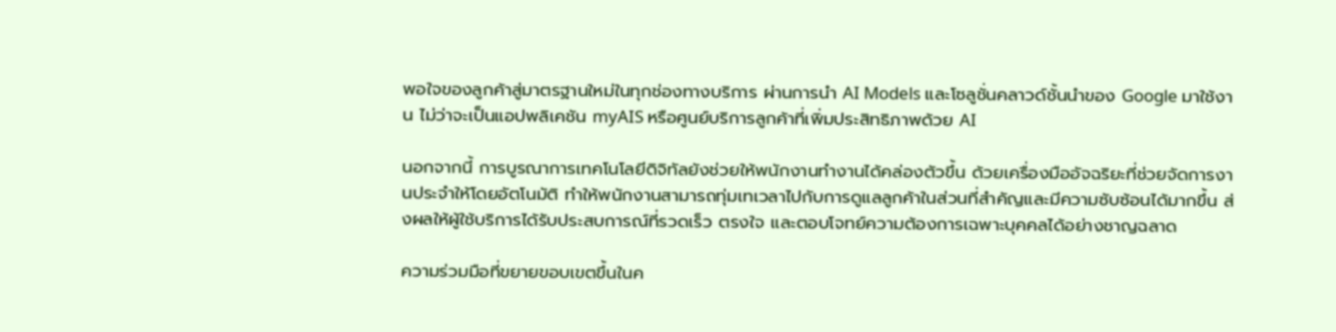พอใจของลูกค้าสู่มาตรฐานใหม่ในทุกช่องทางบริการ ผ่านการนำ AI Models และโซลูชั่นคลาวด์ชั้นนำของ Google มาใช้งาน ไม่ว่าจะเป็นแอปพลิเคชัน myAIS หรือศูนย์บริการลูกค้าที่เพิ่มประสิทธิภาพด้วย AI

นอกจากนี้ การบูรณาการเทคโนโลยีดิจิทัลยังช่วยให้พนักงานทำงานได้คล่องตัวขึ้น ด้วยเครื่องมืออัจฉริยะที่ช่วยจัดการงานประจำให้โดยอัตโนมัติ ทำให้พนักงานสามารถทุ่มเทเวลาไปกับการดูแลลูกค้าในส่วนที่สำคัญและมีความซับซ้อนได้มากขึ้น ส่งผลให้ผู้ใช้บริการได้รับประสบการณ์ที่รวดเร็ว ตรงใจ และตอบโจทย์ความต้องการเฉพาะบุคคลได้อย่างชาญฉลาด

ความร่วมมือที่ขยายขอบเขตขึ้นในค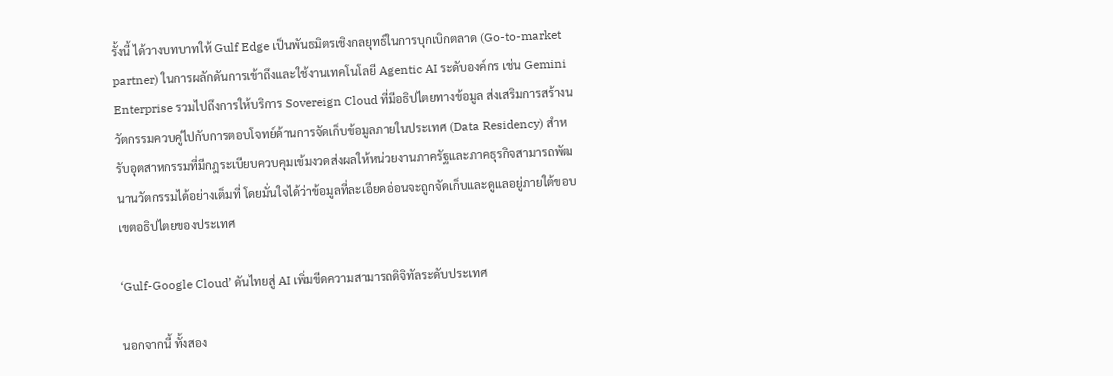รั้งนี้ ได้วางบทบาทให้ Gulf Edge เป็นพันธมิตรเชิงกลยุทธ์ในการบุกเบิกตลาด (Go-to-market partner) ในการผลักดันการเข้าถึงและใช้งานเทคโนโลยี Agentic AI ระดับองค์กร เช่น Gemini Enterprise รวมไปถึงการให้บริการ Sovereign Cloud ที่มีอธิปไตยทางข้อมูล ส่งเสริมการสร้างนวัตกรรมควบคู่ไปกับการตอบโจทย์ด้านการจัดเก็บข้อมูลภายในประเทศ (Data Residency) สำหรับอุตสาหกรรมที่มีกฎระเบียบควบคุมเข้มงวดส่งผลให้หน่วยงานภาครัฐและภาคธุรกิจสามารถพัฒนานวัตกรรมได้อย่างเต็มที่ โดยมั่นใจได้ว่าข้อมูลที่ละเอียดอ่อนจะถูกจัดเก็บและดูแลอยู่ภายใต้ขอบเขตอธิปไตยของประเทศ

‘Gulf-Google Cloud’ ดันไทยสู่ AI เพิ่มขีดความสามารถดิจิทัลระดับประเทศ

นอกจากนี้ ทั้งสอง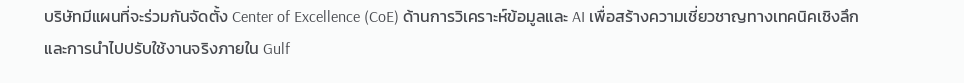บริษัทมีแผนที่จะร่วมกันจัดตั้ง Center of Excellence (CoE) ด้านการวิเคราะห์ข้อมูลและ AI เพื่อสร้างความเชี่ยวชาญทางเทคนิคเชิงลึกและการนำไปปรับใช้งานจริงภายใน Gulf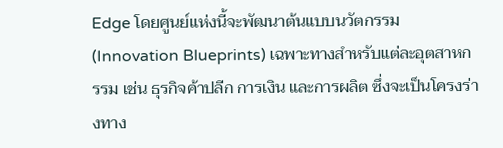Edge โดยศูนย์แห่งนี้จะพัฒนาต้นแบบนวัตกรรม (Innovation Blueprints) เฉพาะทางสำหรับแต่ละอุตสาหกรรม เช่น ธุรกิจค้าปลีก การเงิน และการผลิต ซึ่งจะเป็นโครงร่างทาง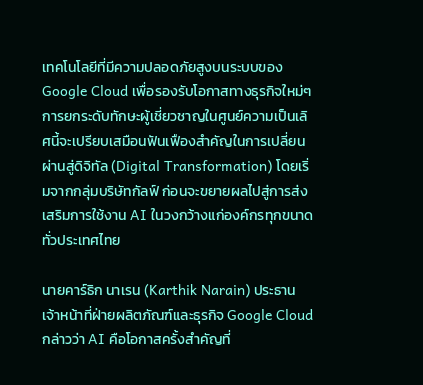เทคโนโลยีที่มีความปลอดภัยสูงบนระบบของ Google Cloud เพื่อรองรับโอกาสทางธุรกิจใหม่ๆ การยกระดับทักษะผู้เชี่ยวชาญในศูนย์ความเป็นเลิศนี้จะเปรียบเสมือนฟันเฟืองสำคัญในการเปลี่ยนผ่านสู่ดิจิทัล (Digital Transformation) โดยเริ่มจากกลุ่มบริษัทกัลฟ์ ก่อนจะขยายผลไปสู่การส่งเสริมการใช้งาน AI ในวงกว้างแก่องค์กรทุกขนาดทั่วประเทศไทย

นายคาร์ธิก นาเรน (Karthik Narain) ประธานเจ้าหน้าที่ฝ่ายผลิตภัณฑ์และธุรกิจ Google Cloud กล่าวว่า AI คือโอกาสครั้งสำคัญที่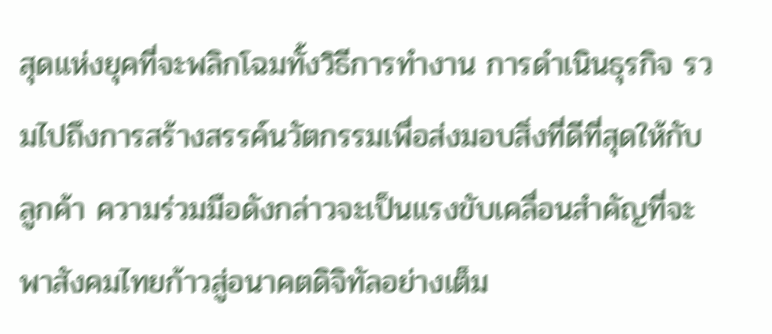สุดแห่งยุคที่จะพลิกโฉมทั้งวิธีการทำงาน การดำเนินธุรกิจ รวมไปถึงการสร้างสรรค์นวัตกรรมเพื่อส่งมอบสิ่งที่ดีที่สุดให้กับลูกค้า ความร่วมมือดังกล่าวจะเป็นแรงขับเคลื่อนสำคัญที่จะพาสังคมไทยก้าวสู่อนาคตดิจิทัลอย่างเต็ม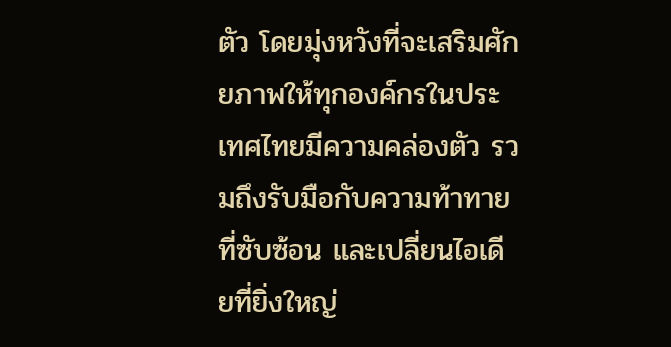ตัว โดยมุ่งหวังที่จะเสริมศักยภาพให้ทุกองค์กรในประเทศไทยมีความคล่องตัว รวมถึงรับมือกับความท้าทายที่ซับซ้อน และเปลี่ยนไอเดียที่ยิ่งใหญ่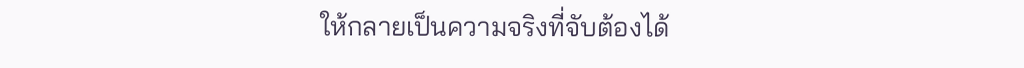ให้กลายเป็นความจริงที่จับต้องได้